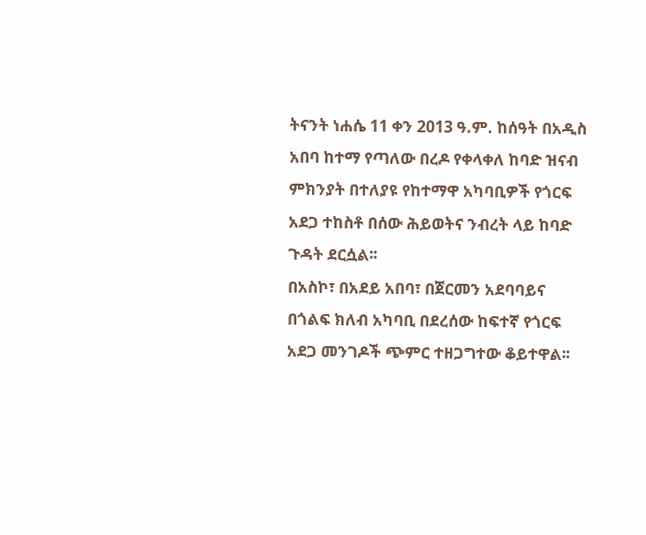ትናንት ነሐሴ 11 ቀን 2013 ዓ.ም. ከሰዓት በአዲስ አበባ ከተማ የጣለው በረዶ የቀላቀለ ከባድ ዝናብ ምክንያት በተለያዩ የከተማዋ አካባቢዎች የጎርፍ አደጋ ተከስቶ በሰው ሕይወትና ንብረት ላይ ከባድ ጉዳት ደርሷል፡፡
በአስኮ፣ በአደይ አበባ፣ በጀርመን አደባባይና በጎልፍ ክለብ አካባቢ በደረሰው ከፍተኛ የጎርፍ አደጋ መንገዶች ጭምር ተዘጋግተው ቆይተዋል፡፡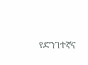የድንገተኛና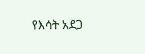የእሳት አደጋ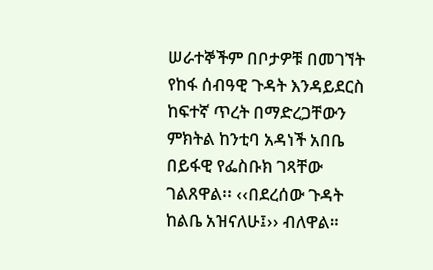ሠራተኞችም በቦታዎቹ በመገኘት የከፋ ሰብዓዊ ጉዳት እንዳይደርስ ከፍተኛ ጥረት በማድረጋቸውን ምክትል ከንቲባ አዳነች አበቤ በይፋዊ የፌስቡክ ገጻቸው ገልጸዋል፡፡ ‹‹በደረሰው ጉዳት ከልቤ አዝናለሁ፤›› ብለዋል።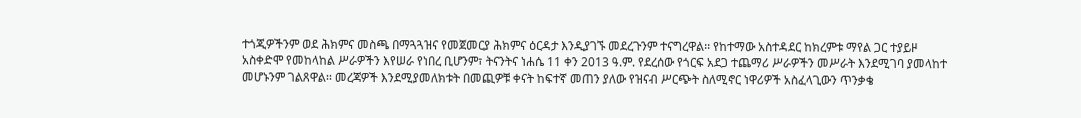ተጎጂዎችንም ወደ ሕክምና መስጫ በማጓጓዝና የመጀመርያ ሕክምና ዕርዳታ እንዲያገኙ መደረጉንም ተናግረዋል፡፡ የከተማው አስተዳደር ከክረምቱ ማየል ጋር ተያይዞ አስቀድሞ የመከላከል ሥራዎችን እየሠራ የነበረ ቢሆንም፣ ትናንትና ነሐሴ 11 ቀን 2013 ዓ.ም. የደረሰው የጎርፍ አደጋ ተጨማሪ ሥራዎችን መሥራት እንደሚገባ ያመላከተ መሆኑንም ገልጸዋል፡፡ መረጃዎች እንደሚያመለክቱት በመጪዎቹ ቀናት ከፍተኛ መጠን ያለው የዝናብ ሥርጭት ስለሚኖር ነዋሪዎች አስፈላጊውን ጥንቃቄ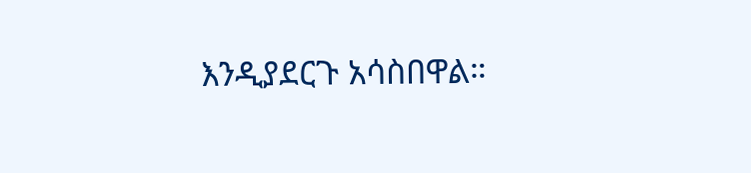እንዲያደርጉ አሳስበዋል።